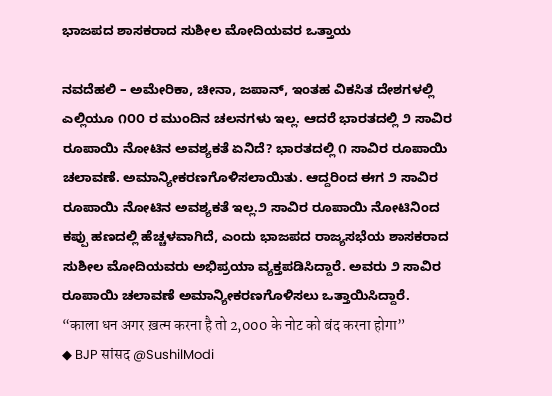ಭಾಜಪದ ಶಾಸಕರಾದ ಸುಶೀಲ ಮೋದಿಯವರ ಒತ್ತಾಯ

ನವದೆಹಲಿ – ಅಮೇರಿಕಾ, ಚೀನಾ, ಜಪಾನ್, ಇಂತಹ ವಿಕಸಿತ ದೇಶಗಳಲ್ಲಿ ಎಲ್ಲಿಯೂ ೧೦೦ ರ ಮುಂದಿನ ಚಲನಗಳು ಇಲ್ಲ. ಆದರೆ ಭಾರತದಲ್ಲಿ ೨ ಸಾವಿರ ರೂಪಾಯಿ ನೋಟಿನ ಅವಶ್ಯಕತೆ ಏನಿದೆ? ಭಾರತದಲ್ಲಿ ೧ ಸಾವಿರ ರೂಪಾಯಿ ಚಲಾವಣೆ. ಅಮಾನ್ಯೀಕರಣಗೊಳಿಸಲಾಯಿತು. ಆದ್ದರಿಂದ ಈಗ ೨ ಸಾವಿರ ರೂಪಾಯಿ ನೋಟಿನ ಅವಶ್ಯಕತೆ ಇಲ್ಲ.೨ ಸಾವಿರ ರೂಪಾಯಿ ನೋಟಿನಿಂದ ಕಪ್ಪು ಹಣದಲ್ಲಿ ಹೆಚ್ಚಳವಾಗಿದೆ, ಎಂದು ಭಾಜಪದ ರಾಜ್ಯಸಭೆಯ ಶಾಸಕರಾದ ಸುಶೀಲ ಮೋದಿಯವರು ಅಭಿಪ್ರಯಾ ವ್ಯಕ್ತಪಡಿಸಿದ್ದಾರೆ. ಅವರು ೨ ಸಾವಿರ ರೂಪಾಯಿ ಚಲಾವಣೆ ಅಮಾನ್ಯೀಕರಣಗೊಳಿಸಲು ಒತ್ತಾಯಿಸಿದ್ದಾರೆ.
“काला धन अगर ख़त्म करना है तो 2,000 के नोट को बंद करना होगा”
◆ BJP सांसद @SushilModi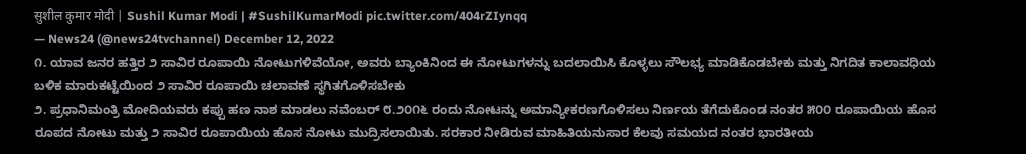सुशील कुमार मोदी | Sushil Kumar Modi | #SushilKumarModi pic.twitter.com/404rZIynqq
— News24 (@news24tvchannel) December 12, 2022
೧. ಯಾವ ಜನರ ಹತ್ತಿರ ೨ ಸಾವಿರ ರೂಪಾಯಿ ನೋಟುಗಳಿವೆಯೋ, ಅವರು ಬ್ಯಾಂಕಿನಿಂದ ಈ ನೋಟುಗಳನ್ನು ಬದಲಾಯಿಸಿ ಕೊಳ್ಳಲು ಸೌಲಭ್ಯ ಮಾಡಿಕೊಡಬೇಕು ಮತ್ತು ನಿಗದಿತ ಕಾಲಾವಧಿಯ ಬಳಿಕ ಮಾರುಕಟ್ಟೆಯಿಂದ ೨ ಸಾವಿರ ರೂಪಾಯಿ ಚಲಾವಣೆ ಸ್ಥಗಿತಗೊಳಿಸಬೇಕು
೨. ಪ್ರಧಾನಿಮಂತ್ರಿ ಮೋದಿಯವರು ಕಪ್ಪು ಹಣ ನಾಶ ಮಾಡಲು ನವೆಂಬರ್ ೮.೨೦೧೬ ರಂದು ನೋಟನ್ನು ಅಮಾನ್ಯೀಕರಣಗೊಳಿಸಲು ನಿರ್ಣಯ ತೆಗೆದುಕೊಂಡ ನಂತರ ೫೦೦ ರೂಪಾಯಿಯ ಹೊಸ ರೂಪದ ನೋಟು ಮತ್ತು ೨ ಸಾವಿರ ರೂಪಾಯಿಯ ಹೊಸ ನೋಟು ಮುದ್ರಿಸಲಾಯಿತು. ಸರಕಾರ ನೀಡಿರುವ ಮಾಹಿತಿಯನುಸಾರ ಕೆಲವು ಸಮಯದ ನಂತರ ಭಾರತೀಯ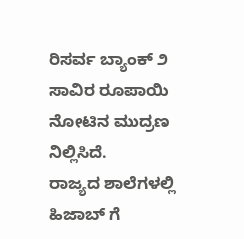ರಿಸರ್ವ ಬ್ಯಾಂಕ್ ೨ ಸಾವಿರ ರೂಪಾಯಿ ನೋಟಿನ ಮುದ್ರಣ ನಿಲ್ಲಿಸಿದೆ.
ರಾಜ್ಯದ ಶಾಲೆಗಳಲ್ಲಿ ಹಿಜಾಬ್ ಗೆ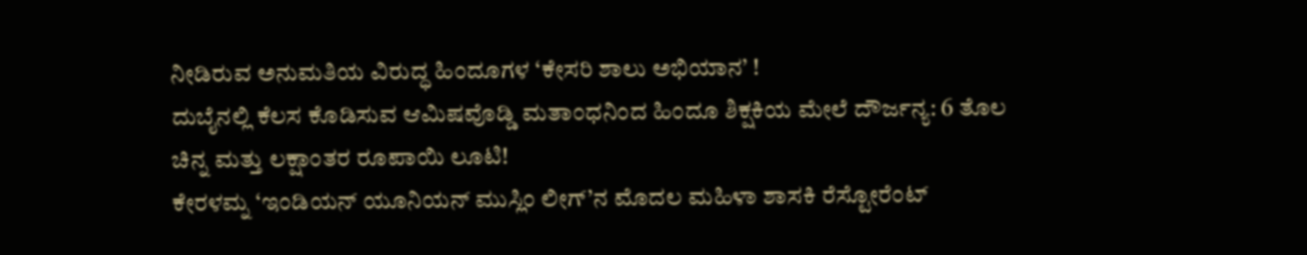ನೀಡಿರುವ ಅನುಮತಿಯ ವಿರುದ್ಧ ಹಿಂದೂಗಳ ‘ಕೇಸರಿ ಶಾಲು ಅಭಿಯಾನ’ !
ದುಬೈನಲ್ಲಿ ಕೆಲಸ ಕೊಡಿಸುವ ಆಮಿಷವೊಡ್ಡಿ ಮತಾಂಧನಿಂದ ಹಿಂದೂ ಶಿಕ್ಷಕಿಯ ಮೇಲೆ ದೌರ್ಜನ್ಯ: 6 ತೊಲ ಚಿನ್ನ ಮತ್ತು ಲಕ್ಷಾಂತರ ರೂಪಾಯಿ ಲೂಟಿ!
ಕೇರಳಮ್ನ ‘ಇಂಡಿಯನ್ ಯೂನಿಯನ್ ಮುಸ್ಲಿಂ ಲೀಗ್’ನ ಮೊದಲ ಮಹಿಳಾ ಶಾಸಕಿ ರೆಸ್ಟೋರೆಂಟ್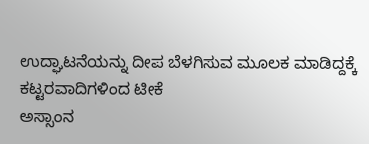ಉದ್ಘಾಟನೆಯನ್ನು ದೀಪ ಬೆಳಗಿಸುವ ಮೂಲಕ ಮಾಡಿದ್ದಕ್ಕೆ ಕಟ್ಟರವಾದಿಗಳಿಂದ ಟೀಕೆ
ಅಸ್ಸಾಂನ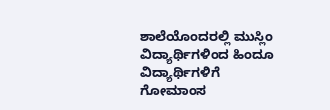ಶಾಲೆಯೊಂದರಲ್ಲಿ ಮುಸ್ಲಿಂ ವಿದ್ಯಾರ್ಥಿಗಳಿಂದ ಹಿಂದೂ ವಿದ್ಯಾರ್ಥಿಗಳಿಗೆ ಗೋಮಾಂಸ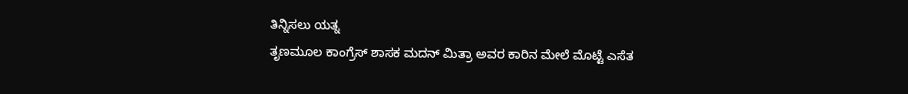ತಿನ್ನಿಸಲು ಯತ್ನ
ತೃಣಮೂಲ ಕಾಂಗ್ರೆಸ್ ಶಾಸಕ ಮದನ್ ಮಿತ್ರಾ ಅವರ ಕಾರಿನ ಮೇಲೆ ಮೊಟ್ಟೆ ಎಸೆತ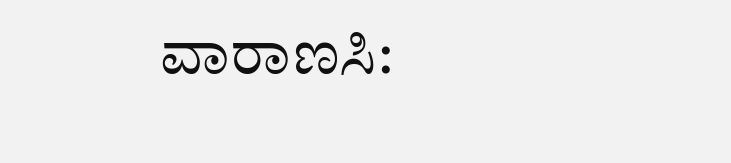ವಾರಾಣಸಿ: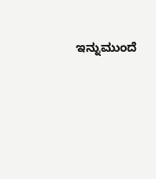ಇನ್ನುಮುಂದೆ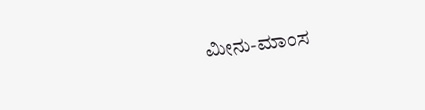ಮೀನು-ಮಾಂಸ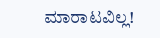ಮಾರಾಟವಿಲ್ಲ!